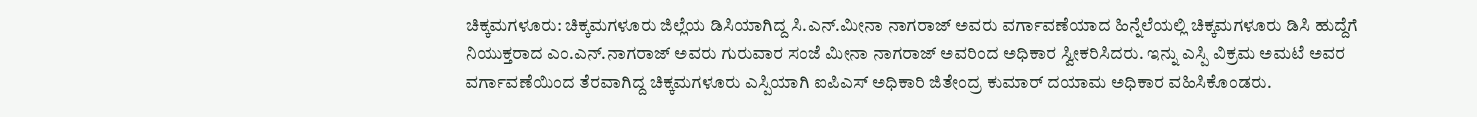ಚಿಕ್ಕಮಗಳೂರು: ಚಿಕ್ಕಮಗಳೂರು ಜಿಲ್ಲೆಯ ಡಿಸಿಯಾಗಿದ್ದ ಸಿ.ಎನ್.ಮೀನಾ ನಾಗರಾಜ್ ಅವರು ವರ್ಗಾವಣೆಯಾದ ಹಿನ್ನೆಲೆಯಲ್ಲಿ ಚಿಕ್ಕಮಗಳೂರು ಡಿಸಿ ಹುದ್ದೆಗೆ ನಿಯುಕ್ತರಾದ ಎಂ.ಎನ್.ನಾಗರಾಜ್ ಅವರು ಗುರುವಾರ ಸಂಜೆ ಮೀನಾ ನಾಗರಾಜ್ ಅವರಿಂದ ಅಧಿಕಾರ ಸ್ವೀಕರಿಸಿದರು. ಇನ್ನು ಎಸ್ಪಿ ವಿಕ್ರಮ ಅಮಟೆ ಅವರ ವರ್ಗಾವಣೆಯಿಂದ ತೆರವಾಗಿದ್ದ ಚಿಕ್ಕಮಗಳೂರು ಎಸ್ಪಿಯಾಗಿ ಐಪಿಎಸ್ ಅಧಿಕಾರಿ ಜಿತೇಂದ್ರ ಕುಮಾರ್ ದಯಾಮ ಅಧಿಕಾರ ವಹಿಸಿಕೊಂಡರು.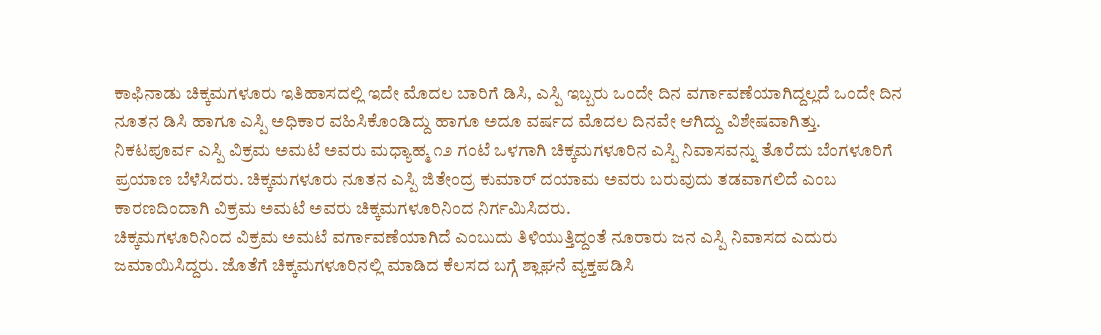ಕಾಫಿನಾಡು ಚಿಕ್ಕಮಗಳೂರು ಇತಿಹಾಸದಲ್ಲಿ ಇದೇ ಮೊದಲ ಬಾರಿಗೆ ಡಿಸಿ, ಎಸ್ಪಿ ಇಬ್ಬರು ಒಂದೇ ದಿನ ವರ್ಗಾವಣೆಯಾಗಿದ್ದಲ್ಲದೆ ಒಂದೇ ದಿನ ನೂತನ ಡಿಸಿ ಹಾಗೂ ಎಸ್ಪಿ ಅಧಿಕಾರ ವಹಿಸಿಕೊಂಡಿದ್ದು ಹಾಗೂ ಅದೂ ವರ್ಷದ ಮೊದಲ ದಿನವೇ ಆಗಿದ್ದು ವಿಶೇಷವಾಗಿತ್ತು.
ನಿಕಟಪೂರ್ವ ಎಸ್ಪಿ ವಿಕ್ರಮ ಅಮಟೆ ಅವರು ಮಧ್ಯಾಹ್ಮ ೧೨ ಗಂಟೆ ಒಳಗಾಗಿ ಚಿಕ್ಕಮಗಳೂರಿನ ಎಸ್ಪಿ ನಿವಾಸವನ್ನು ತೊರೆದು ಬೆಂಗಳೂರಿಗೆ ಪ್ರಯಾಣ ಬೆಳೆಸಿದರು. ಚಿಕ್ಕಮಗಳೂರು ನೂತನ ಎಸ್ಪಿ ಜಿತೇಂದ್ರ ಕುಮಾರ್ ದಯಾಮ ಅವರು ಬರುವುದು ತಡವಾಗಲಿದೆ ಎಂಬ ಕಾರಣದಿಂದಾಗಿ ವಿಕ್ರಮ ಅಮಟೆ ಅವರು ಚಿಕ್ಕಮಗಳೂರಿನಿಂದ ನಿರ್ಗಮಿಸಿದರು.
ಚಿಕ್ಕಮಗಳೂರಿನಿಂದ ವಿಕ್ರಮ ಅಮಟೆ ವರ್ಗಾವಣೆಯಾಗಿದೆ ಎಂಬುದು ತಿಳಿಯುತ್ತಿದ್ದಂತೆ ನೂರಾರು ಜನ ಎಸ್ಪಿ ನಿವಾಸದ ಎದುರು ಜಮಾಯಿಸಿದ್ದರು. ಜೊತೆಗೆ ಚಿಕ್ಕಮಗಳೂರಿನಲ್ಲಿ ಮಾಡಿದ ಕೆಲಸದ ಬಗ್ಗೆ ಶ್ಲಾಘನೆ ವ್ಯಕ್ತಪಡಿಸಿ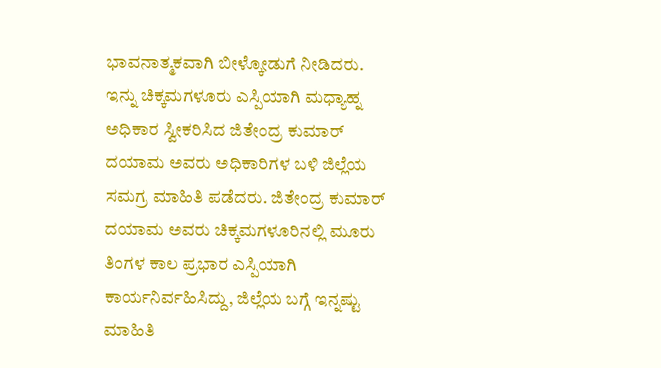ಭಾವನಾತ್ಮಕವಾಗಿ ಬೀಳ್ಕೋಡುಗೆ ನೀಡಿದರು.
ಇನ್ನು ಚಿಕ್ಕಮಗಳೂರು ಎಸ್ಪಿಯಾಗಿ ಮಧ್ಯಾಹ್ನ ಅಧಿಕಾರ ಸ್ವೀಕರಿಸಿದ ಜಿತೇಂದ್ರ ಕುಮಾರ್ ದಯಾಮ ಅವರು ಅಧಿಕಾರಿಗಳ ಬಳಿ ಜಿಲ್ಲೆಯ ಸಮಗ್ರ ಮಾಹಿತಿ ಪಡೆದರು. ಜಿತೇಂದ್ರ ಕುಮಾರ್ ದಯಾಮ ಅವರು ಚಿಕ್ಕಮಗಳೂರಿನಲ್ಲಿ ಮೂರು ತಿಂಗಳ ಕಾಲ ಪ್ರಭಾರ ಎಸ್ಪಿಯಾಗಿ ಕಾರ್ಯನಿರ್ವಹಿಸಿದ್ದು, ಜಿಲ್ಲೆಯ ಬಗ್ಗೆ ಇನ್ನಷ್ಟು ಮಾಹಿತಿ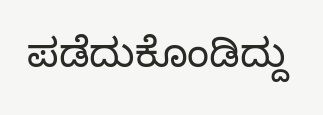ಪಡೆದುಕೊಂಡಿದ್ದು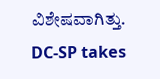ವಿಶೇಷವಾಗಿತ್ತು.
DC-SP takes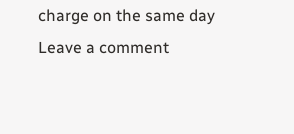charge on the same day
Leave a comment